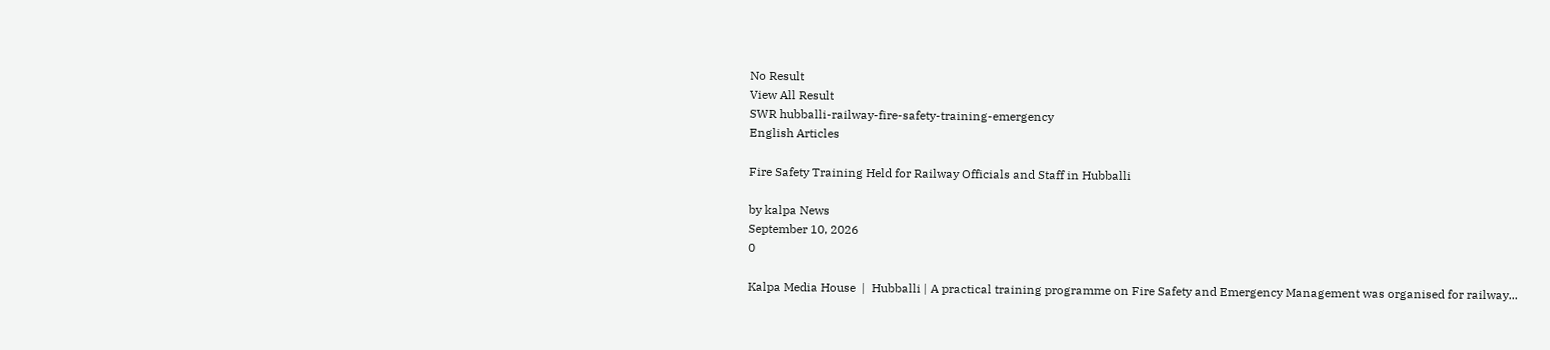No Result
View All Result
SWR hubballi-railway-fire-safety-training-emergency
English Articles

Fire Safety Training Held for Railway Officials and Staff in Hubballi

by kalpa News
September 10, 2026
0

Kalpa Media House  |  Hubballi | A practical training programme on Fire Safety and Emergency Management was organised for railway...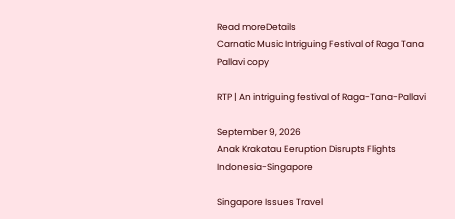Read moreDetails
Carnatic Music Intriguing Festival of Raga Tana Pallavi copy

RTP | An intriguing festival of Raga-Tana-Pallavi

September 9, 2026
Anak Krakatau Eeruption Disrupts Flights Indonesia-Singapore

Singapore Issues Travel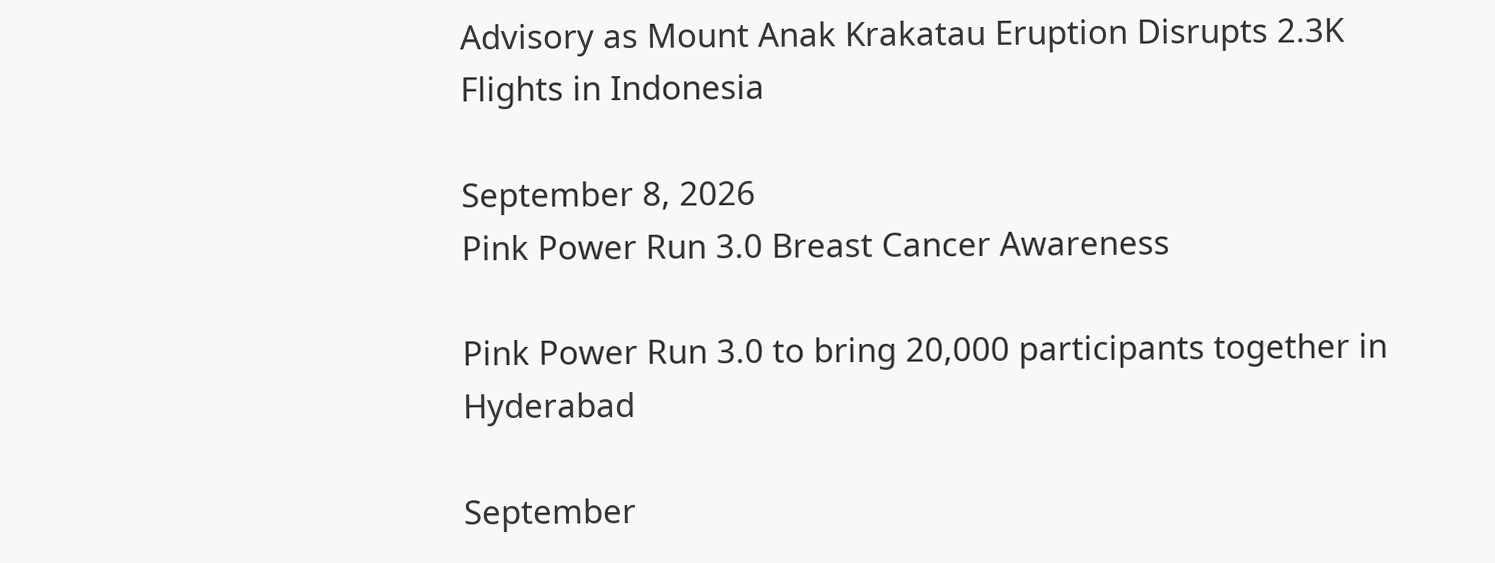Advisory as Mount Anak Krakatau Eruption Disrupts 2.3K Flights in Indonesia

September 8, 2026
Pink Power Run 3.0 Breast Cancer Awareness

Pink Power Run 3.0 to bring 20,000 participants together in Hyderabad

September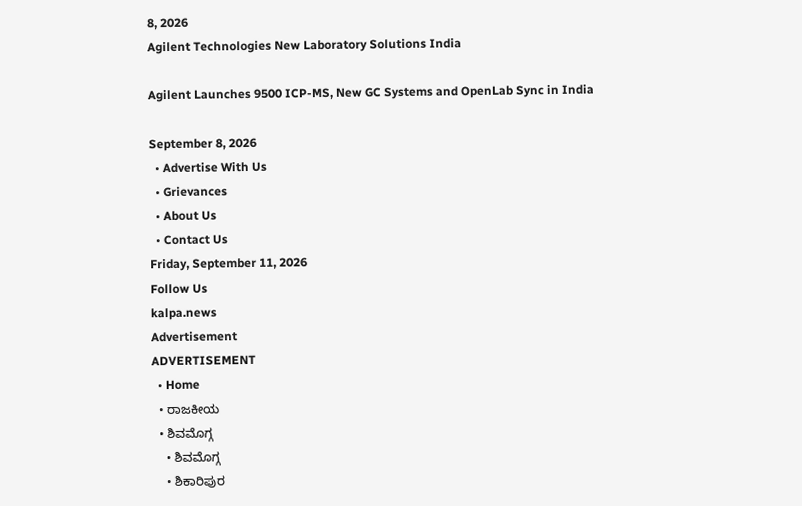8, 2026
Agilent Technologies New Laboratory Solutions India

Agilent Launches 9500 ICP-MS, New GC Systems and OpenLab Sync in India

September 8, 2026
  • Advertise With Us
  • Grievances
  • About Us
  • Contact Us
Friday, September 11, 2026
Follow Us
kalpa.news
Advertisement
ADVERTISEMENT
  • Home
  • ರಾಜಕೀಯ
  • ಶಿವಮೊಗ್ಗ
    • ಶಿವಮೊಗ್ಗ
    • ಶಿಕಾರಿಪುರ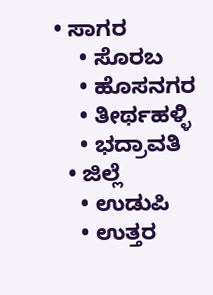• ಸಾಗರ
    • ಸೊರಬ
    • ಹೊಸನಗರ
    • ತೀರ್ಥಹಳ್ಳಿ
    • ಭದ್ರಾವತಿ
  • ಜಿಲ್ಲೆ
    • ಉಡುಪಿ
    • ಉತ್ತರ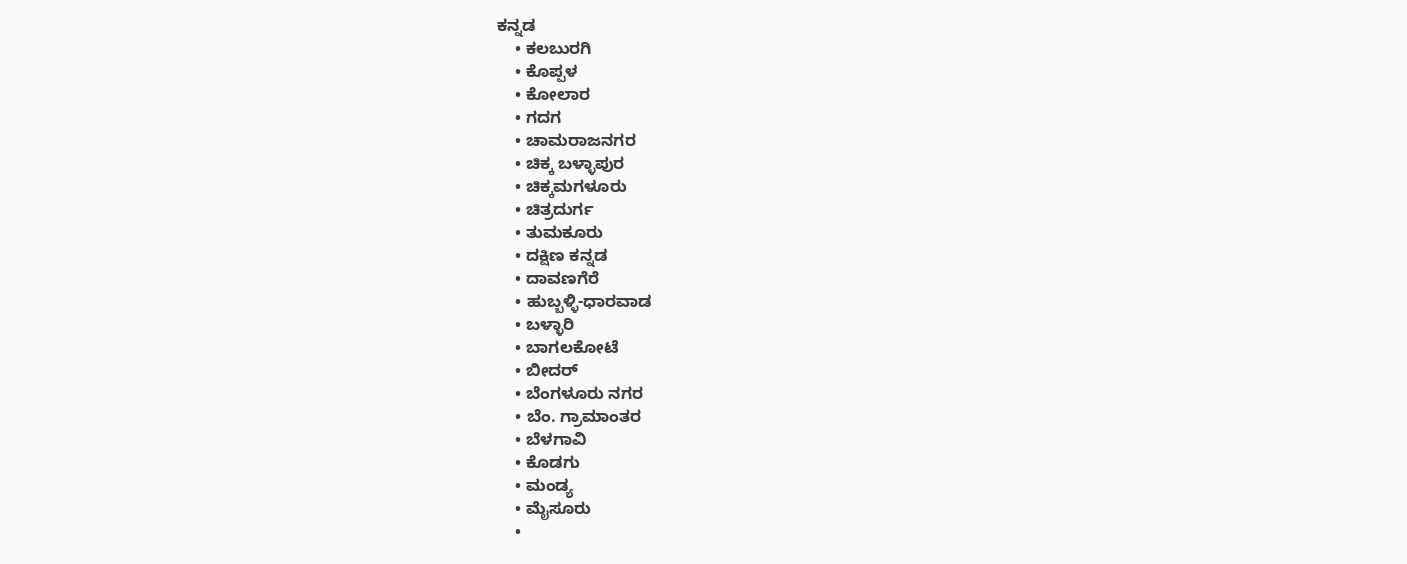ಕನ್ನಡ
    • ಕಲಬುರಗಿ
    • ಕೊಪ್ಪಳ
    • ಕೋಲಾರ
    • ಗದಗ
    • ಚಾಮರಾಜನಗರ
    • ಚಿಕ್ಕ ಬಳ್ಳಾಪುರ
    • ಚಿಕ್ಕಮಗಳೂರು
    • ಚಿತ್ರದುರ್ಗ
    • ತುಮಕೂರು
    • ದಕ್ಷಿಣ ಕನ್ನಡ
    • ದಾವಣಗೆರೆ
    • ಹುಬ್ಬಳ್ಳಿ-ಧಾರವಾಡ
    • ಬಳ್ಳಾರಿ
    • ಬಾಗಲಕೋಟೆ
    • ಬೀದರ್
    • ಬೆಂಗಳೂರು ನಗರ
    • ಬೆಂ. ಗ್ರಾಮಾಂತರ
    • ಬೆಳಗಾವಿ
    • ಕೊಡಗು
    • ಮಂಡ್ಯ
    • ಮೈಸೂರು
    •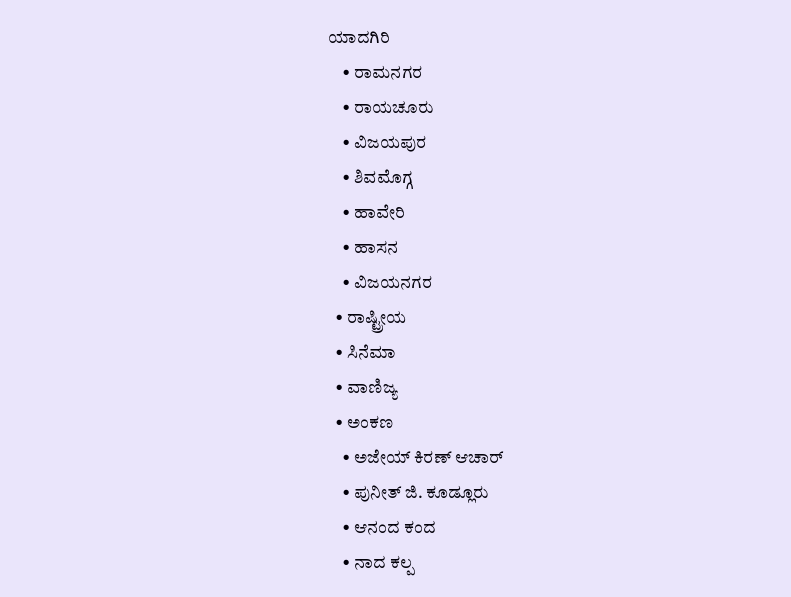ಯಾದಗಿರಿ
    • ರಾಮನಗರ
    • ರಾಯಚೂರು
    • ವಿಜಯಪುರ
    • ಶಿವಮೊಗ್ಗ
    • ಹಾವೇರಿ
    • ಹಾಸನ
    • ವಿಜಯನಗರ
  • ರಾಷ್ಟ್ರೀಯ
  • ಸಿನೆಮಾ
  • ವಾಣಿಜ್ಯ
  • ಅಂಕಣ
    • ಅಜೇಯ್ ಕಿರಣ್ ಆಚಾರ್
    • ಪುನೀತ್ ಜಿ. ಕೂಡ್ಲೂರು
    • ಆನಂದ ಕಂದ
    • ನಾದ ಕಲ್ಪ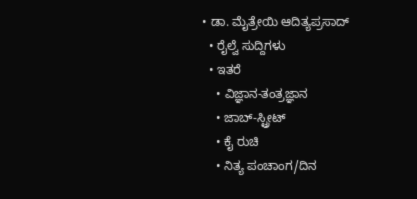• ಡಾ. ಮೈತ್ರೇಯಿ ಆದಿತ್ಯಪ್ರಸಾದ್
  • ರೈಲ್ವೆ ಸುದ್ದಿಗಳು
  • ಇತರೆ
    • ವಿಜ್ಞಾನ-ತಂತ್ರಜ್ಞಾನ
    • ಜಾಬ್-ಸ್ಟ್ರೀಟ್
    • ಕೈ ರುಚಿ
    • ನಿತ್ಯ ಪಂಚಾಂಗ/ದಿನ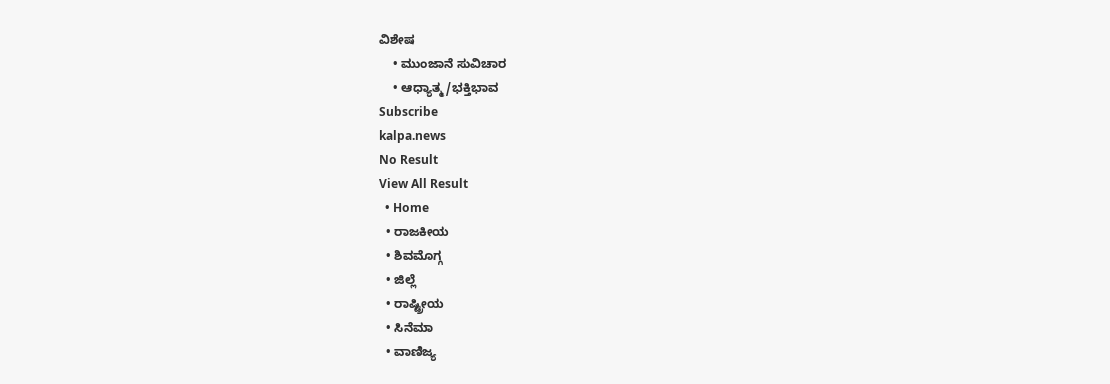ವಿಶೇಷ
    • ಮುಂಜಾನೆ ಸುವಿಚಾರ
    • ಆಧ್ಯಾತ್ಮ/ಭಕ್ತಿಭಾವ
Subscribe
kalpa.news
No Result
View All Result
  • Home
  • ರಾಜಕೀಯ
  • ಶಿವಮೊಗ್ಗ
  • ಜಿಲ್ಲೆ
  • ರಾಷ್ಟ್ರೀಯ
  • ಸಿನೆಮಾ
  • ವಾಣಿಜ್ಯ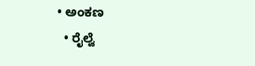• ಅಂಕಣ
  • ರೈಲ್ವೆ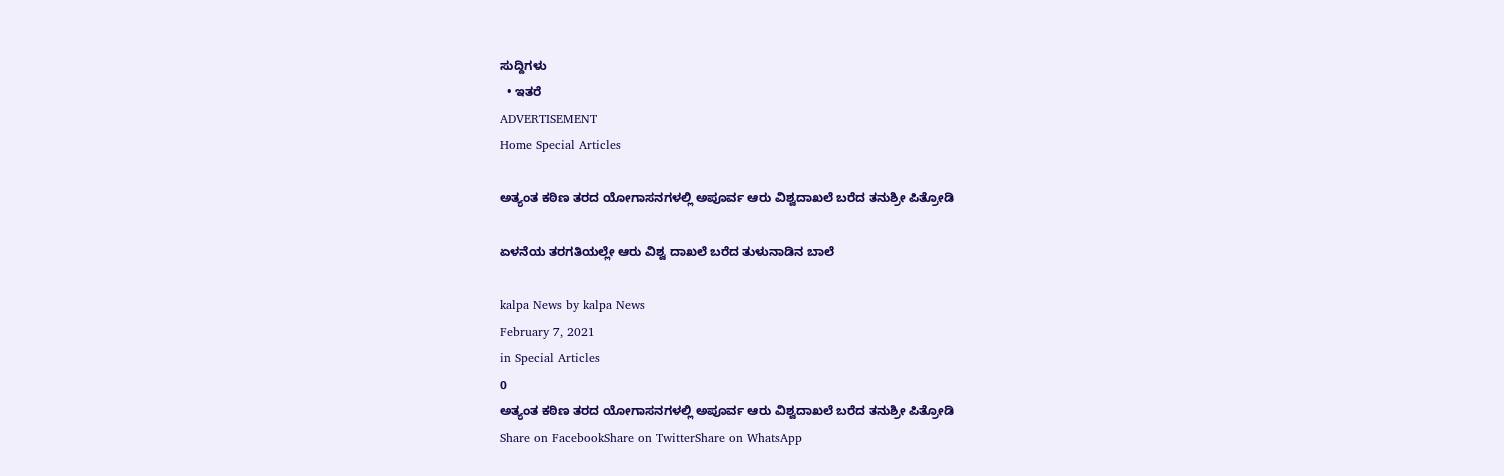ಸುದ್ದಿಗಳು
  • ಇತರೆ
ADVERTISEMENT
Home Special Articles

ಅತ್ಯಂತ ಕಠಿಣ ತರದ ಯೋಗಾಸನಗಳಲ್ಲಿ ಅಪೂರ್ವ ಆರು ವಿಶ್ವದಾಖಲೆ ಬರೆದ ತನುಶ್ರೀ ಪಿತ್ರೋಡಿ

ಏಳನೆಯ ತರಗತಿಯಲ್ಲೇ ಆರು ವಿಶ್ವ ದಾಖಲೆ ಬರೆದ ತುಳುನಾಡಿನ ಬಾಲೆ

kalpa News by kalpa News
February 7, 2021
in Special Articles
0
ಅತ್ಯಂತ ಕಠಿಣ ತರದ ಯೋಗಾಸನಗಳಲ್ಲಿ ಅಪೂರ್ವ ಆರು ವಿಶ್ವದಾಖಲೆ ಬರೆದ ತನುಶ್ರೀ ಪಿತ್ರೋಡಿ
Share on FacebookShare on TwitterShare on WhatsApp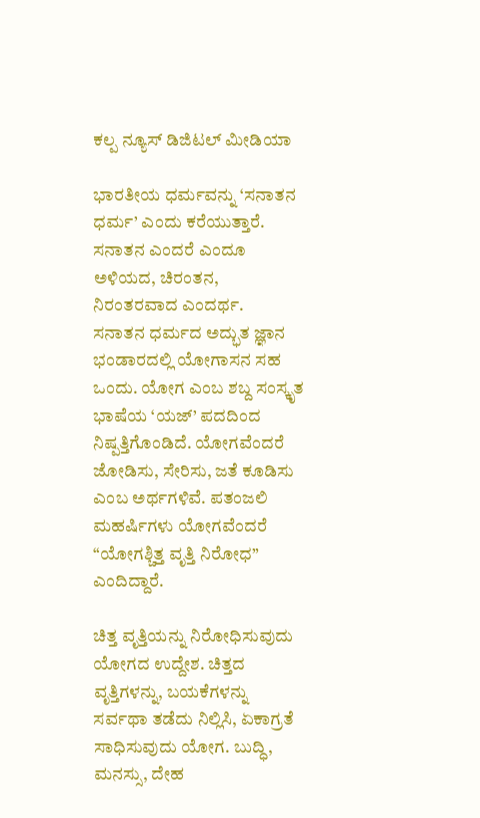ಕಲ್ಪ ನ್ಯೂಸ್ ಡಿಜಿಟಲ್ ಮೀಡಿಯಾ

ಭಾರತೀಯ ಧರ್ಮವನ್ನು ‘ಸನಾತನ ಧರ್ಮ’ ಎಂದು ಕರೆಯುತ್ತಾರೆ. ಸನಾತನ ಎಂದರೆ ಎಂದೂ ಅಳಿಯದ, ಚಿರಂತನ, ನಿರಂತರವಾದ ಎಂದರ್ಥ.
ಸನಾತನ ಧರ್ಮದ ಅದ್ಭುತ ಜ್ಞಾನ ಭಂಡಾರದಲ್ಲಿ ಯೋಗಾಸನ ಸಹ ಒಂದು. ಯೋಗ ಎಂಬ ಶಬ್ದ ಸಂಸ್ಕೃತ ಭಾಷೆಯ ‘ಯಜ್’ ಪದದಿಂದ ನಿಷ್ಪತ್ತಿಗೊಂಡಿದೆ. ಯೋಗವೆಂದರೆ ಜೋಡಿಸು, ಸೇರಿಸು, ಜತೆ ಕೂಡಿಸು ಎಂಬ ಅರ್ಥಗಳಿವೆ. ಪತಂಜಲಿ ಮಹರ್ಷಿಗಳು ಯೋಗವೆಂದರೆ “ಯೋಗಶ್ಚಿತ್ತ ವೃತ್ತಿ ನಿರೋಧ” ಎಂದಿದ್ದಾರೆ.

ಚಿತ್ತ ವೃತ್ತಿಯನ್ನು ನಿರೋಧಿಸುವುದು ಯೋಗದ ಉದ್ದೇಶ. ಚಿತ್ತದ ವೃತ್ತಿಗಳನ್ನು, ಬಯಕೆಗಳನ್ನು ಸರ್ವಥಾ ತಡೆದು ನಿಲ್ಲಿಸಿ, ಏಕಾಗ್ರತೆ ಸಾಧಿಸುವುದು ಯೋಗ. ಬುದ್ಧಿ, ಮನಸ್ಸು, ದೇಹ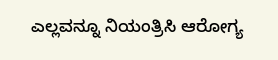ಎಲ್ಲವನ್ನೂ ನಿಯಂತ್ರಿಸಿ ಆರೋಗ್ಯ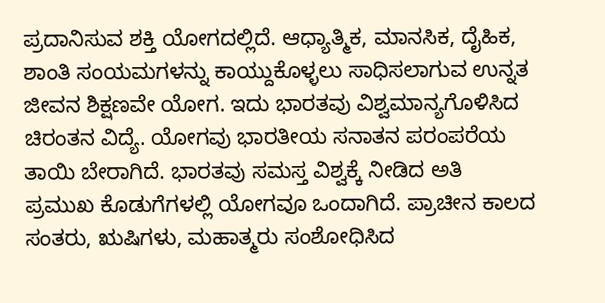ಪ್ರದಾನಿಸುವ ಶಕ್ತಿ ಯೋಗದಲ್ಲಿದೆ. ಆಧ್ಯಾತ್ಮಿಕ, ಮಾನಸಿಕ, ದೈಹಿಕ, ಶಾಂತಿ ಸಂಯಮಗಳನ್ನು ಕಾಯ್ದುಕೊಳ್ಳಲು ಸಾಧಿಸಲಾಗುವ ಉನ್ನತ ಜೀವನ ಶಿಕ್ಷಣವೇ ಯೋಗ. ಇದು ಭಾರತವು ವಿಶ್ವಮಾನ್ಯಗೊಳಿಸಿದ ಚಿರಂತನ ವಿದ್ಯೆ. ಯೋಗವು ಭಾರತೀಯ ಸನಾತನ ಪರಂಪರೆಯ ತಾಯಿ ಬೇರಾಗಿದೆ. ಭಾರತವು ಸಮಸ್ತ ವಿಶ್ವಕ್ಕೆ ನೀಡಿದ ಅತಿ ಪ್ರಮುಖ ಕೊಡುಗೆಗಳಲ್ಲಿ ಯೋಗವೂ ಒಂದಾಗಿದೆ. ಪ್ರಾಚೀನ ಕಾಲದ ಸಂತರು, ಋಷಿಗಳು, ಮಹಾತ್ಮರು ಸಂಶೋಧಿಸಿದ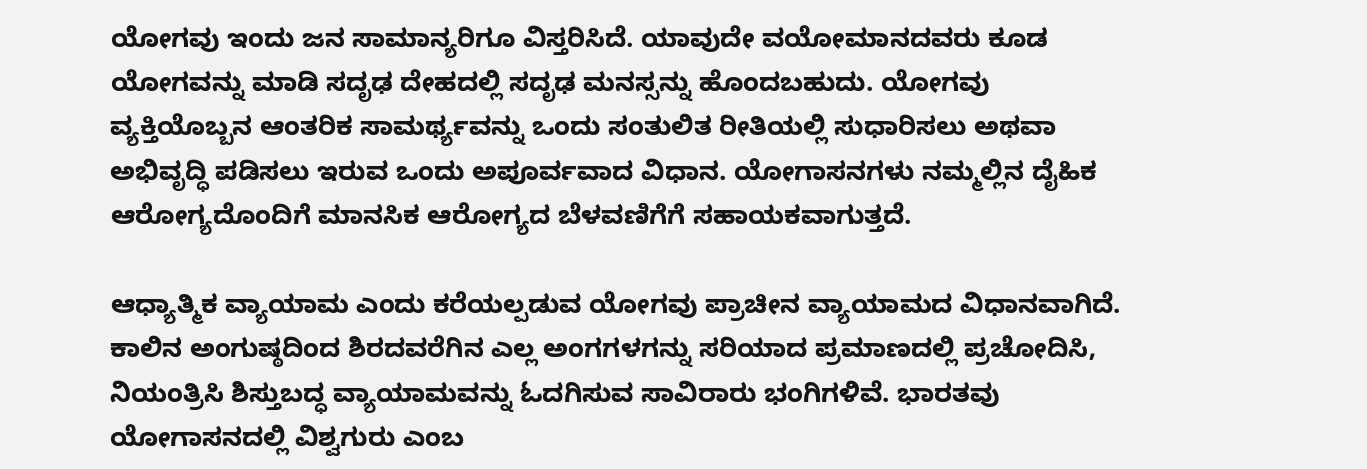ಯೋಗವು ಇಂದು ಜನ ಸಾಮಾನ್ಯರಿಗೂ ವಿಸ್ತರಿಸಿದೆ. ಯಾವುದೇ ವಯೋಮಾನದವರು ಕೂಡ ಯೋಗವನ್ನು ಮಾಡಿ ಸದೃಢ ದೇಹದಲ್ಲಿ ಸದೃಢ ಮನಸ್ಸನ್ನು ಹೊಂದಬಹುದು. ಯೋಗವು ವ್ಯಕ್ತಿಯೊಬ್ಬನ ಆಂತರಿಕ ಸಾಮರ್ಥ್ಯವನ್ನು ಒಂದು ಸಂತುಲಿತ ರೀತಿಯಲ್ಲಿ ಸುಧಾರಿಸಲು ಅಥವಾ ಅಭಿವೃದ್ಧಿ ಪಡಿಸಲು ಇರುವ ಒಂದು ಅಪೂರ್ವವಾದ ವಿಧಾನ. ಯೋಗಾಸನಗಳು ನಮ್ಮಲ್ಲಿನ ದೈಹಿಕ ಆರೋಗ್ಯದೊಂದಿಗೆ ಮಾನಸಿಕ ಆರೋಗ್ಯದ ಬೆಳವಣಿಗೆಗೆ ಸಹಾಯಕವಾಗುತ್ತದೆ.

ಆಧ್ಯಾತ್ಮಿಕ ವ್ಯಾಯಾಮ ಎಂದು ಕರೆಯಲ್ಪಡುವ ಯೋಗವು ಪ್ರಾಚೀನ ವ್ಯಾಯಾಮದ ವಿಧಾನವಾಗಿದೆ. ಕಾಲಿನ ಅಂಗುಷ್ಠದಿಂದ ಶಿರದವರೆಗಿನ ಎಲ್ಲ ಅಂಗಗಳಗನ್ನು ಸರಿಯಾದ ಪ್ರಮಾಣದಲ್ಲಿ ಪ್ರಚೋದಿಸಿ, ನಿಯಂತ್ರಿಸಿ ಶಿಸ್ತುಬದ್ಧ ವ್ಯಾಯಾಮವನ್ನು ಓದಗಿಸುವ ಸಾವಿರಾರು ಭಂಗಿಗಳಿವೆ. ಭಾರತವು ಯೋಗಾಸನದಲ್ಲಿ ವಿಶ್ವಗುರು ಎಂಬ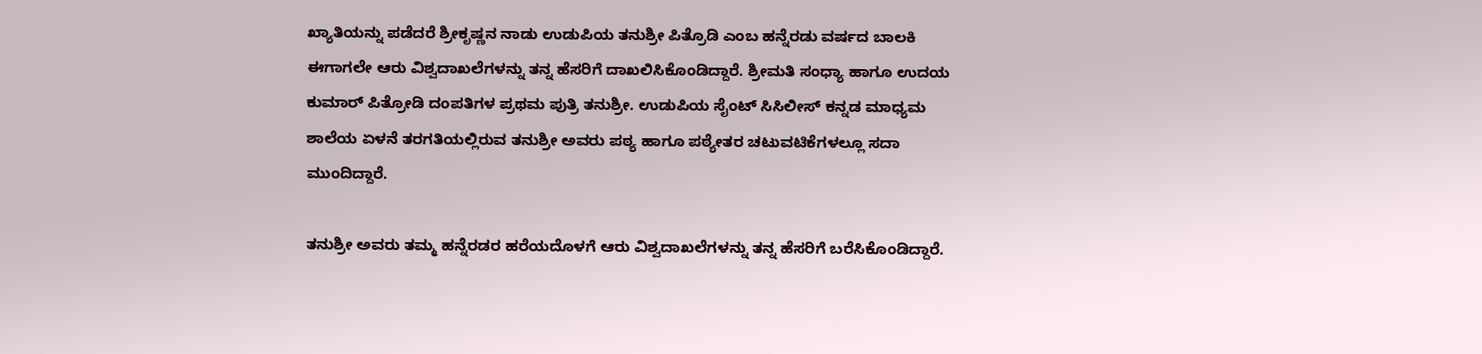ಖ್ಯಾತಿಯನ್ನು ಪಡೆದರೆ ಶ್ರೀಕೃಷ್ಣನ ನಾಡು ಉಡುಪಿಯ ತನುಶ್ರೀ ಪಿತ್ರೊಡಿ ಎಂಬ ಹನ್ನೆರಡು ವರ್ಷದ ಬಾಲಕಿ ಈಗಾಗಲೇ ಆರು ವಿಶ್ವದಾಖಲೆಗಳನ್ನು ತನ್ನ ಹೆಸರಿಗೆ ದಾಖಲಿಸಿಕೊಂಡಿದ್ದಾರೆ. ಶ್ರೀಮತಿ ಸಂಧ್ಯಾ ಹಾಗೂ ಉದಯ ಕುಮಾರ್ ಪಿತ್ರೋಡಿ ದಂಪತಿಗಳ ಪ್ರಥಮ ಪುತ್ರಿ ತನುಶ್ರೀ. ಉಡುಪಿಯ ಸೈಂಟ್ ಸಿಸಿಲೀಸ್ ಕನ್ನಡ ಮಾಧ್ಯಮ ಶಾಲೆಯ ಏಳನೆ ತರಗತಿಯಲ್ಲಿರುವ ತನುಶ್ರೀ ಅವರು ಪಠ್ಯ ಹಾಗೂ ಪಠ್ಯೇತರ ಚಟುವಟಿಕೆಗಳಲ್ಲೂ ಸದಾ ಮುಂದಿದ್ದಾರೆ.

ತನುಶ್ರೀ ಅವರು ತಮ್ಮ ಹನ್ನೆರಡರ ಹರೆಯದೊಳಗೆ ಆರು ವಿಶ್ವದಾಖಲೆಗಳನ್ನು ತನ್ನ ಹೆಸರಿಗೆ ಬರೆಸಿಕೊಂಡಿದ್ದಾರೆ.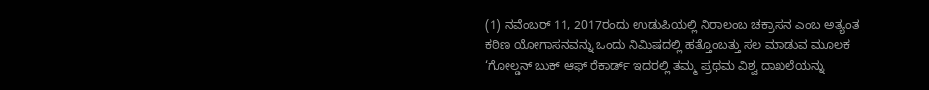(1) ನವೆಂಬರ್ 11, 2017ರಂದು ಉಡುಪಿಯಲ್ಲಿ ನಿರಾಲಂಬ ಚಕ್ರಾಸನ ಎಂಬ ಅತ್ಯಂತ ಕಠಿಣ ಯೋಗಾಸನವನ್ನು ಒಂದು ನಿಮಿಷದಲ್ಲಿ ಹತ್ತೊಂಬತ್ತು ಸಲ ಮಾಡುವ ಮೂಲಕ ‘ಗೋಲ್ಡನ್ ಬುಕ್ ಆಫ್ ರೆಕಾರ್ಡ್ ಇದರಲ್ಲಿ ತಮ್ಮ ಪ್ರಥಮ ವಿಶ್ವ ದಾಖಲೆಯನ್ನು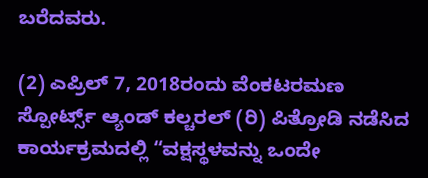ಬರೆದವರು.

(2) ಎಪ್ರಿಲ್ 7, 2018ರಂದು ವೆಂಕಟರಮಣ ಸ್ಪೋರ್ಟ್ಸ್ ಆ್ಯಂಡ್ ಕಲ್ಚರಲ್ (ರಿ) ಪಿತ್ರೋಡಿ ನಡೆಸಿದ ಕಾರ್ಯಕ್ರಮದಲ್ಲಿ “ವಕ್ಷಸ್ಥಳವನ್ನು ಒಂದೇ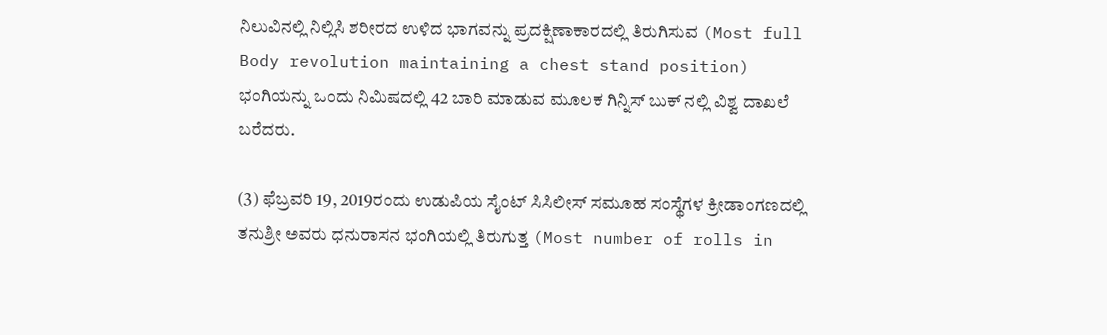ನಿಲುವಿನಲ್ಲಿ ನಿಲ್ಲಿಸಿ ಶರೀರದ ಉಳಿದ ಭಾಗವನ್ನು ಪ್ರದಕ್ಷಿಣಾಕಾರದಲ್ಲಿ ತಿರುಗಿಸುವ (Most full Body revolution maintaining a chest stand position) ಭಂಗಿಯನ್ನು ಒಂದು ನಿಮಿಷದಲ್ಲಿ 42 ಬಾರಿ ಮಾಡುವ ಮೂಲಕ ಗಿನ್ನಿಸ್ ಬುಕ್ ನಲ್ಲಿ ವಿಶ್ವ ದಾಖಲೆ ಬರೆದರು.

(3) ಫೆಬ್ರವರಿ 19, 2019ರಂದು ಉಡುಪಿಯ ಸೈಂಟ್ ಸಿಸಿಲೀಸ್ ಸಮೂಹ ಸಂಸ್ಥೆಗಳ ಕ್ರೀಡಾಂಗಣದಲ್ಲಿ ತನುಶ್ರೀ ಅವರು ಧನುರಾಸನ ಭಂಗಿಯಲ್ಲಿ ತಿರುಗುತ್ತ (Most number of rolls in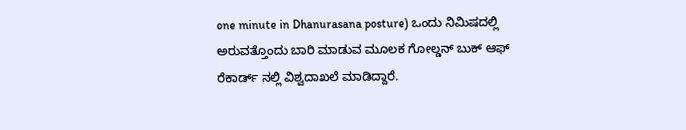one minute in Dhanurasana posture) ಒಂದು ನಿಮಿಷದಲ್ಲಿ ಅರುವತ್ತೊಂದು ಬಾರಿ ಮಾಡುವ ಮೂಲಕ ಗೋಲ್ಡನ್ ಬುಕ್ ಆಫ್ ರೆಕಾರ್ಡ್ ನಲ್ಲಿ ವಿಶ್ವದಾಖಲೆ ಮಾಡಿದ್ದಾರೆ.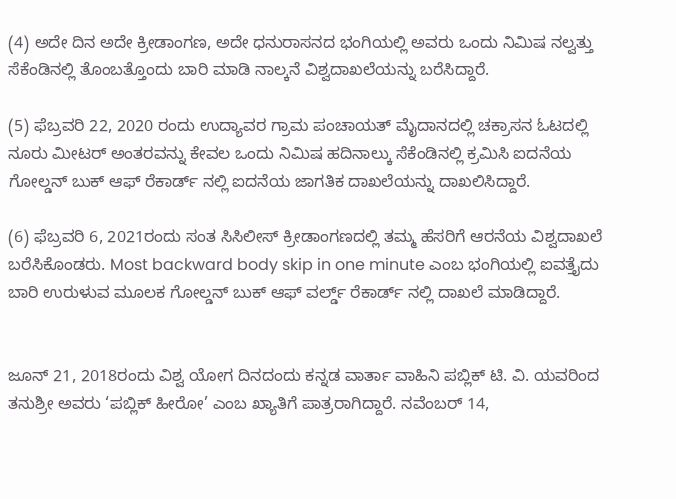(4) ಅದೇ ದಿನ ಅದೇ ಕ್ರೀಡಾಂಗಣ, ಅದೇ ಧನುರಾಸನದ ಭಂಗಿಯಲ್ಲಿ ಅವರು ಒಂದು ನಿಮಿಷ ನಲ್ವತ್ತು ಸೆಕೆಂಡಿನಲ್ಲಿ ತೊಂಬತ್ತೊಂದು ಬಾರಿ ಮಾಡಿ ನಾಲ್ಕನೆ ವಿಶ್ವದಾಖಲೆಯನ್ನು ಬರೆಸಿದ್ದಾರೆ.

(5) ಫೆಬ್ರವರಿ 22, 2020 ರಂದು ಉದ್ಯಾವರ ಗ್ರಾಮ ಪಂಚಾಯತ್ ಮೈದಾನದಲ್ಲಿ ಚಕ್ರಾಸನ ಓಟದಲ್ಲಿ ನೂರು ಮೀಟರ್ ಅಂತರವನ್ನು ಕೇವಲ ಒಂದು ನಿಮಿಷ ಹದಿನಾಲ್ಕು ಸೆಕೆಂಡಿನಲ್ಲಿ ಕ್ರಮಿಸಿ ಐದನೆಯ ಗೋಲ್ಡನ್ ಬುಕ್ ಆಫ್ ರೆಕಾರ್ಡ್ ನಲ್ಲಿ ಐದನೆಯ ಜಾಗತಿಕ ದಾಖಲೆಯನ್ನು ದಾಖಲಿಸಿದ್ದಾರೆ.

(6) ಫೆಬ್ರವರಿ 6, 2021ರಂದು ಸಂತ ಸಿಸಿಲೀಸ್ ಕ್ರೀಡಾಂಗಣದಲ್ಲಿ ತಮ್ಮ ಹೆಸರಿಗೆ ಆರನೆಯ ವಿಶ್ವದಾಖಲೆ ಬರೆಸಿಕೊಂಡರು. Most backward body skip in one minute ಎಂಬ ಭಂಗಿಯಲ್ಲಿ ಐವತ್ತೈದು ಬಾರಿ ಉರುಳುವ ಮೂಲಕ ಗೋಲ್ಡನ್ ಬುಕ್ ಆಫ್ ವರ್ಲ್ಡ್ ರೆಕಾರ್ಡ್ ನಲ್ಲಿ ದಾಖಲೆ ಮಾಡಿದ್ದಾರೆ.


ಜೂನ್ 21, 2018ರಂದು ವಿಶ್ವ ಯೋಗ ದಿನದಂದು ಕನ್ನಡ ವಾರ್ತಾ ವಾಹಿನಿ ಪಬ್ಲಿಕ್ ಟಿ. ವಿ. ಯವರಿಂದ ತನುಶ್ರೀ ಅವರು ‘ಪಬ್ಲಿಕ್ ಹೀರೋ’ ಎಂಬ ಖ್ಯಾತಿಗೆ ಪಾತ್ರರಾಗಿದ್ದಾರೆ. ನವೆಂಬರ್ 14,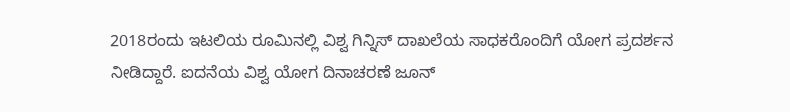2018ರಂದು ಇಟಲಿಯ ರೂಮಿನಲ್ಲಿ ವಿಶ್ವ ಗಿನ್ನಿಸ್ ದಾಖಲೆಯ ಸಾಧಕರೊಂದಿಗೆ ಯೋಗ ಪ್ರದರ್ಶನ ನೀಡಿದ್ದಾರೆ. ಐದನೆಯ ವಿಶ್ವ ಯೋಗ ದಿನಾಚರಣೆ ಜೂನ್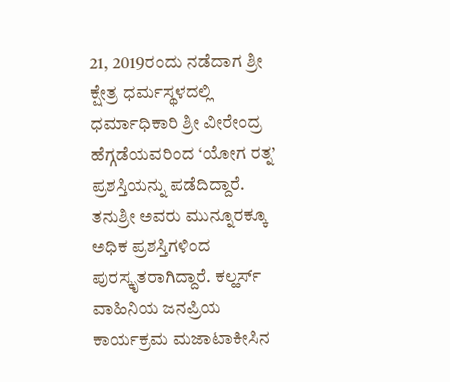21, 2019ರಂದು ನಡೆದಾಗ ಶ್ರೀ ಕ್ಷೇತ್ರ ಧರ್ಮಸ್ಥಳದಲ್ಲಿ ಧರ್ಮಾಧಿಕಾರಿ ಶ್ರೀ ವೀರೇಂದ್ರ ಹೆಗ್ಗಡೆಯವರಿಂದ ‘ಯೋಗ ರತ್ನ’ ಪ್ರಶಸ್ತಿಯನ್ನು ಪಡೆದಿದ್ದಾರೆ. ತನುಶ್ರೀ ಅವರು ಮುನ್ನೂರಕ್ಕೂ ಅಧಿಕ ಪ್ರಶಸ್ತಿಗಳಿಂದ ಪುರಸ್ಕೃತರಾಗಿದ್ದಾರೆ. ಕಲ್ಹರ್ಸ್ ವಾಹಿನಿಯ ಜನಪ್ರಿಯ ಕಾರ್ಯಕ್ರಮ ಮಜಾಟಾಕೀಸಿನ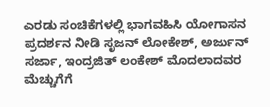ಎರಡು ಸಂಚಿಕೆಗಳಲ್ಲಿ ಭಾಗವಹಿಸಿ ಯೋಗಾಸನ ಪ್ರದರ್ಶನ ನೀಡಿ ಸೃಜನ್ ಲೋಕೇಶ್, ಅರ್ಜುನ್ ಸರ್ಜಾ, ಇಂದ್ರಜಿತ್ ಲಂಕೇಶ್ ಮೊದಲಾದವರ ಮೆಚ್ಚುಗೆಗೆ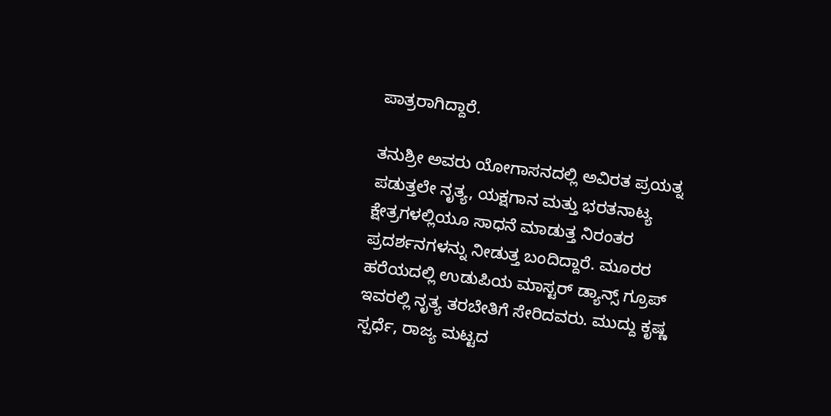ಪಾತ್ರರಾಗಿದ್ದಾರೆ.

ತನುಶ್ರೀ ಅವರು ಯೋಗಾಸನದಲ್ಲಿ ಅವಿರತ ಪ್ರಯತ್ನ ಪಡುತ್ತಲೇ ನೃತ್ಯ, ಯಕ್ಷಗಾನ ಮತ್ತು ಭರತನಾಟ್ಯ ಕ್ಷೇತ್ರಗಳಲ್ಲಿಯೂ ಸಾಧನೆ ಮಾಡುತ್ತ ನಿರಂತರ ಪ್ರದರ್ಶನಗಳನ್ನು ನೀಡುತ್ತ ಬಂದಿದ್ದಾರೆ. ಮೂರರ ಹರೆಯದಲ್ಲಿ ಉಡುಪಿಯ ಮಾಸ್ಟರ್ ಡ್ಯಾನ್ಸ್ ಗ್ರೂಪ್ ಇವರಲ್ಲಿ ನೃತ್ಯ ತರಬೇತಿಗೆ ಸೇರಿದವರು. ಮುದ್ದು ಕೃಷ್ಣ ಸ್ಪರ್ಧೆ, ರಾಜ್ಯ ಮಟ್ಟದ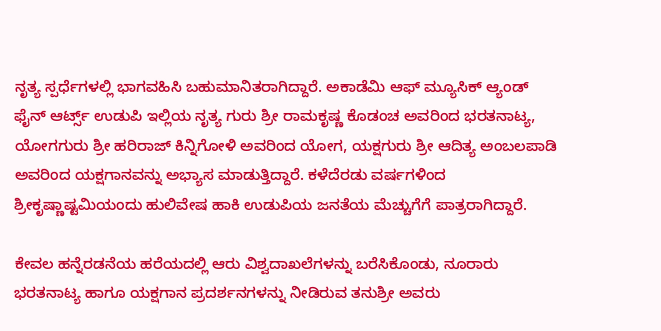ನೃತ್ಯ ಸ್ಪರ್ಧೆಗಳಲ್ಲಿ ಭಾಗವಹಿಸಿ ಬಹುಮಾನಿತರಾಗಿದ್ದಾರೆ. ಅಕಾಡೆಮಿ ಆಫ್ ಮ್ಯೂಸಿಕ್ ಆ್ಯಂಡ್ ಫೈನ್ ಆರ್ಟ್ಸ್ ಉಡುಪಿ ಇಲ್ಲಿಯ ನೃತ್ಯ ಗುರು ಶ್ರೀ ರಾಮಕೃಷ್ಣ ಕೊಡಂಚ ಅವರಿಂದ ಭರತನಾಟ್ಯ, ಯೋಗಗುರು ಶ್ರೀ ಹರಿರಾಜ್ ಕಿನ್ನಿಗೋಳಿ ಅವರಿಂದ ಯೋಗ, ಯಕ್ಷಗುರು ಶ್ರೀ ಆದಿತ್ಯ ಅಂಬಲಪಾಡಿ ಅವರಿಂದ ಯಕ್ಷಗಾನವನ್ನು ಅಭ್ಯಾಸ ಮಾಡುತ್ತಿದ್ದಾರೆ. ಕಳೆದೆರಡು ವರ್ಷಗಳಿಂದ ಶ್ರೀಕೃಷ್ಣಾಷ್ಟಮಿಯಂದು ಹುಲಿವೇಷ ಹಾಕಿ ಉಡುಪಿಯ ಜನತೆಯ ಮೆಚ್ಚುಗೆಗೆ ಪಾತ್ರರಾಗಿದ್ದಾರೆ.

ಕೇವಲ ಹನ್ನೆರಡನೆಯ ಹರೆಯದಲ್ಲಿ ಆರು ವಿಶ್ವದಾಖಲೆಗಳನ್ನು ಬರೆಸಿಕೊಂಡು, ನೂರಾರು ಭರತನಾಟ್ಯ ಹಾಗೂ ಯಕ್ಷಗಾನ ಪ್ರದರ್ಶನಗಳನ್ನು ನೀಡಿರುವ ತನುಶ್ರೀ ಅವರು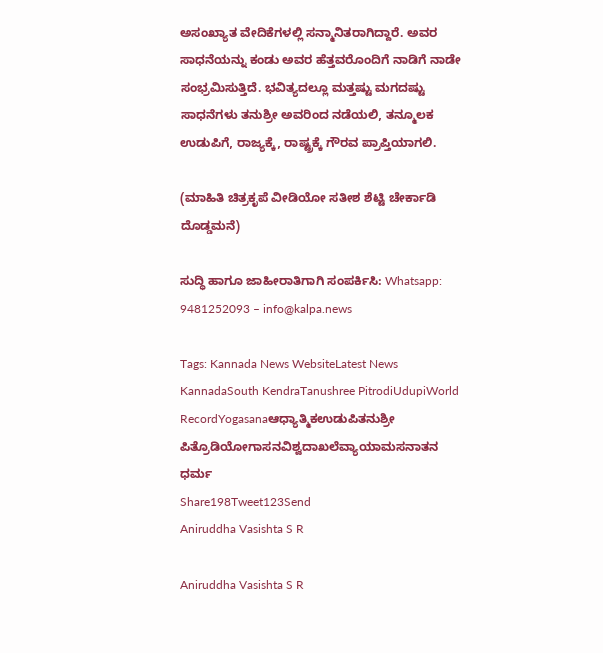ಅಸಂಖ್ಯಾತ ವೇದಿಕೆಗಳಲ್ಲಿ ಸನ್ಮಾನಿತರಾಗಿದ್ದಾರೆ. ಅವರ ಸಾಧನೆಯನ್ನು ಕಂಡು ಅವರ ಹೆತ್ತವರೊಂದಿಗೆ ನಾಡಿಗೆ ನಾಡೇ ಸಂಭ್ರಮಿಸುತ್ತಿದೆ. ಭವಿತ್ಯದಲ್ಲೂ ಮತ್ತಷ್ಟು ಮಗದಷ್ಟು ಸಾಧನೆಗಳು ತನುಶ್ರೀ ಅವರಿಂದ ನಡೆಯಲಿ, ತನ್ಮೂಲಕ ಉಡುಪಿಗೆ, ರಾಜ್ಯಕ್ಕೆ, ರಾಷ್ಟ್ರಕ್ಕೆ ಗೌರವ ಪ್ರಾಪ್ತಿಯಾಗಲಿ.

(ಮಾಹಿತಿ ಚಿತ್ರಕೃಪೆ ವೀಡಿಯೋ ಸತೀಶ ಶೆಟ್ಟಿ ಚೇರ್ಕಾಡಿ ದೊಡ್ಡಮನೆ)

ಸುದ್ಧಿ ಹಾಗೂ ಜಾಹೀರಾತಿಗಾಗಿ ಸಂಪರ್ಕಿಸಿ: Whatsapp: 9481252093 – info@kalpa.news

Tags: Kannada News WebsiteLatest News KannadaSouth KendraTanushree PitrodiUdupiWorld RecordYogasanaಆಧ್ಯಾತ್ಮಿಕಉಡುಪಿತನುಶ್ರೀ ಪಿತ್ರೊಡಿಯೋಗಾಸನವಿಶ್ವದಾಖಲೆವ್ಯಾಯಾಮಸನಾತನ ಧರ್ಮ
Share198Tweet123Send
Aniruddha Vasishta S R

Aniruddha Vasishta S R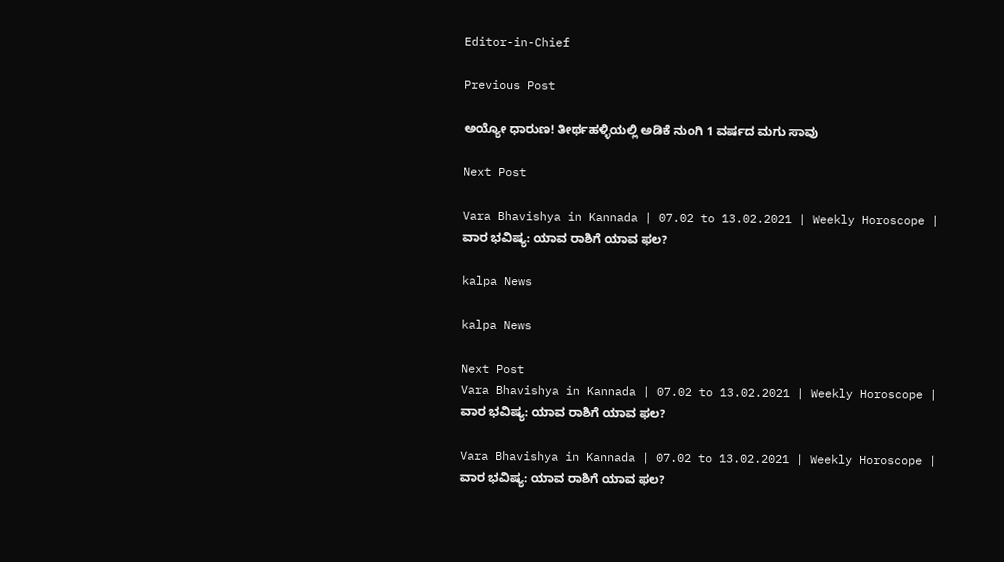Editor-in-Chief

Previous Post

ಅಯ್ಯೋ ಧಾರುಣ! ತೀರ್ಥಹಳ್ಳಿಯಲ್ಲಿ ಅಡಿಕೆ ನುಂಗಿ 1 ವರ್ಷದ ಮಗು ಸಾವು

Next Post

Vara Bhavishya in Kannada | 07.02 to 13.02.2021 | Weekly Horoscope | ವಾರ ಭವಿಷ್ಯ: ಯಾವ ರಾಶಿಗೆ ಯಾವ ಫಲ?

kalpa News

kalpa News

Next Post
Vara Bhavishya in Kannada | 07.02 to 13.02.2021 | Weekly Horoscope | ವಾರ ಭವಿಷ್ಯ: ಯಾವ ರಾಶಿಗೆ ಯಾವ ಫಲ?

Vara Bhavishya in Kannada | 07.02 to 13.02.2021 | Weekly Horoscope | ವಾರ ಭವಿಷ್ಯ: ಯಾವ ರಾಶಿಗೆ ಯಾವ ಫಲ?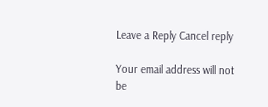Leave a Reply Cancel reply

Your email address will not be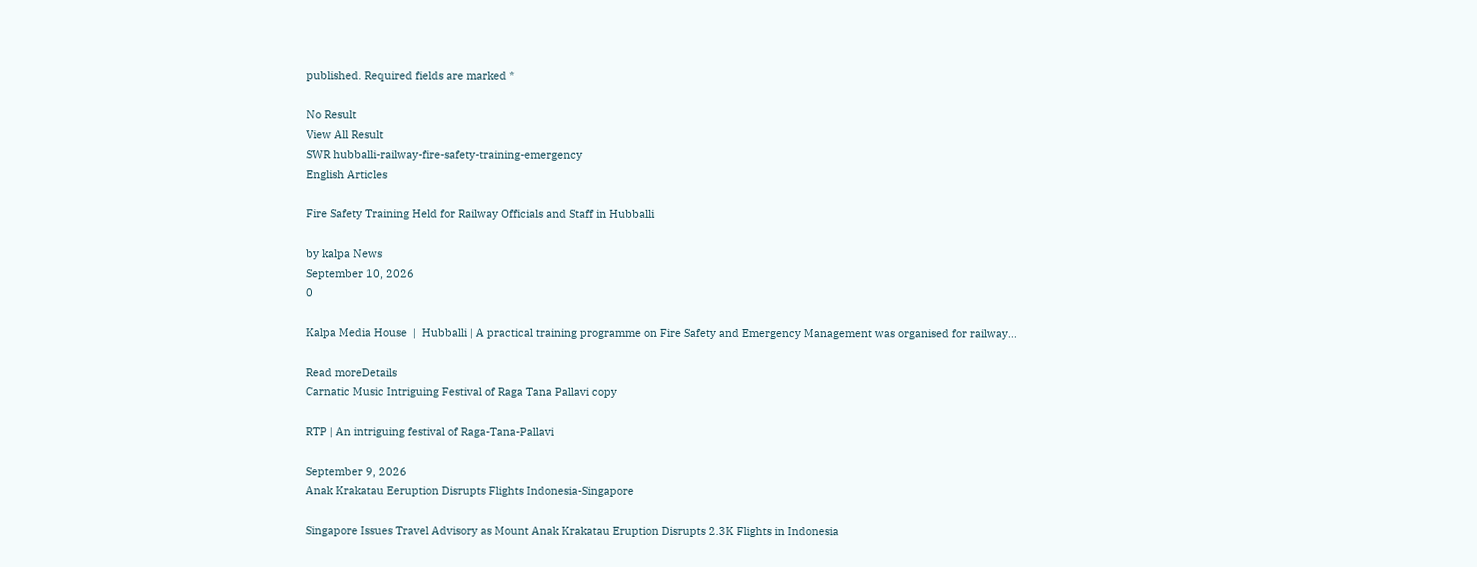published. Required fields are marked *

No Result
View All Result
SWR hubballi-railway-fire-safety-training-emergency
English Articles

Fire Safety Training Held for Railway Officials and Staff in Hubballi

by kalpa News
September 10, 2026
0

Kalpa Media House  |  Hubballi | A practical training programme on Fire Safety and Emergency Management was organised for railway...

Read moreDetails
Carnatic Music Intriguing Festival of Raga Tana Pallavi copy

RTP | An intriguing festival of Raga-Tana-Pallavi

September 9, 2026
Anak Krakatau Eeruption Disrupts Flights Indonesia-Singapore

Singapore Issues Travel Advisory as Mount Anak Krakatau Eruption Disrupts 2.3K Flights in Indonesia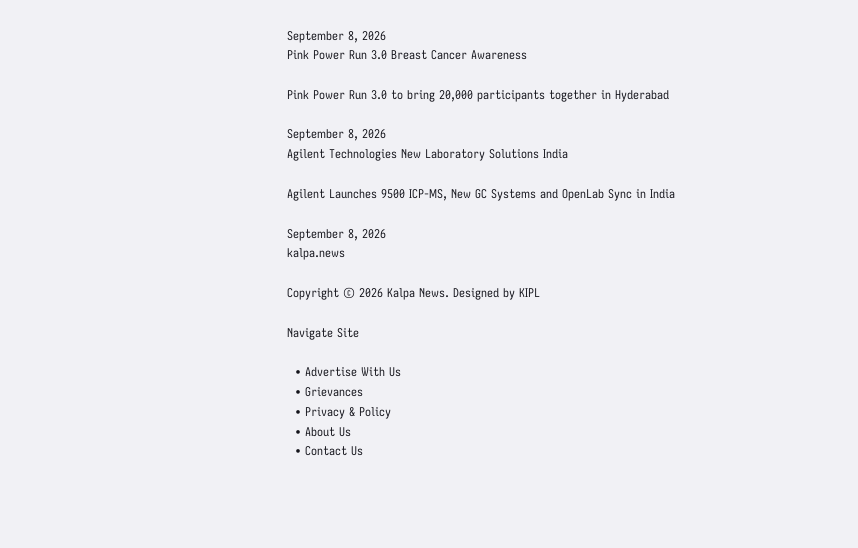September 8, 2026
Pink Power Run 3.0 Breast Cancer Awareness

Pink Power Run 3.0 to bring 20,000 participants together in Hyderabad

September 8, 2026
Agilent Technologies New Laboratory Solutions India

Agilent Launches 9500 ICP-MS, New GC Systems and OpenLab Sync in India

September 8, 2026
kalpa.news

Copyright © 2026 Kalpa News. Designed by KIPL

Navigate Site

  • Advertise With Us
  • Grievances
  • Privacy & Policy
  • About Us
  • Contact Us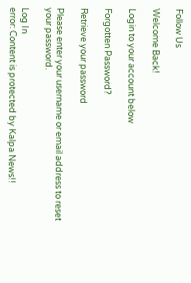Follow Us

Welcome Back!

Login to your account below

Forgotten Password?

Retrieve your password

Please enter your username or email address to reset your password.

Log In
error: Content is protected by Kalpa News!!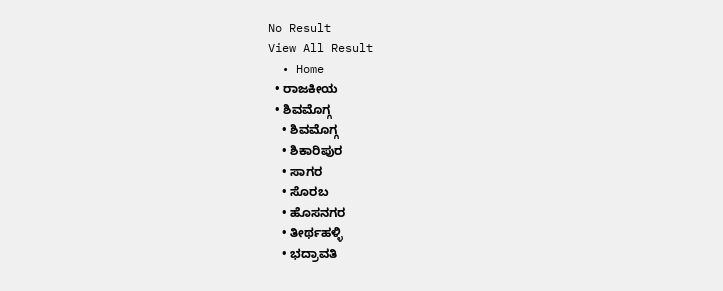No Result
View All Result
  • Home
  • ರಾಜಕೀಯ
  • ಶಿವಮೊಗ್ಗ
    • ಶಿವಮೊಗ್ಗ
    • ಶಿಕಾರಿಪುರ
    • ಸಾಗರ
    • ಸೊರಬ
    • ಹೊಸನಗರ
    • ತೀರ್ಥಹಳ್ಳಿ
    • ಭದ್ರಾವತಿ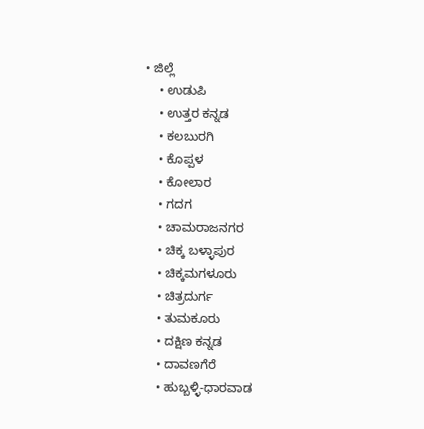• ಜಿಲ್ಲೆ
    • ಉಡುಪಿ
    • ಉತ್ತರ ಕನ್ನಡ
    • ಕಲಬುರಗಿ
    • ಕೊಪ್ಪಳ
    • ಕೋಲಾರ
    • ಗದಗ
    • ಚಾಮರಾಜನಗರ
    • ಚಿಕ್ಕ ಬಳ್ಳಾಪುರ
    • ಚಿಕ್ಕಮಗಳೂರು
    • ಚಿತ್ರದುರ್ಗ
    • ತುಮಕೂರು
    • ದಕ್ಷಿಣ ಕನ್ನಡ
    • ದಾವಣಗೆರೆ
    • ಹುಬ್ಬಳ್ಳಿ-ಧಾರವಾಡ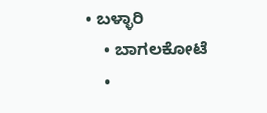• ಬಳ್ಳಾರಿ
    • ಬಾಗಲಕೋಟೆ
    •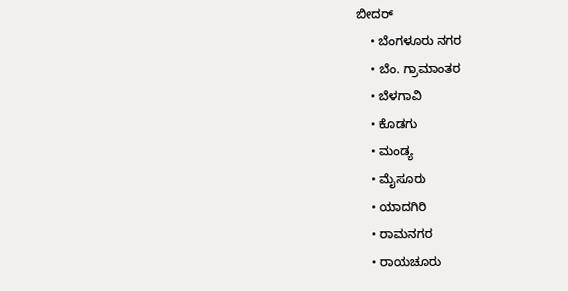ಬೀದರ್
    • ಬೆಂಗಳೂರು ನಗರ
    • ಬೆಂ. ಗ್ರಾಮಾಂತರ
    • ಬೆಳಗಾವಿ
    • ಕೊಡಗು
    • ಮಂಡ್ಯ
    • ಮೈಸೂರು
    • ಯಾದಗಿರಿ
    • ರಾಮನಗರ
    • ರಾಯಚೂರು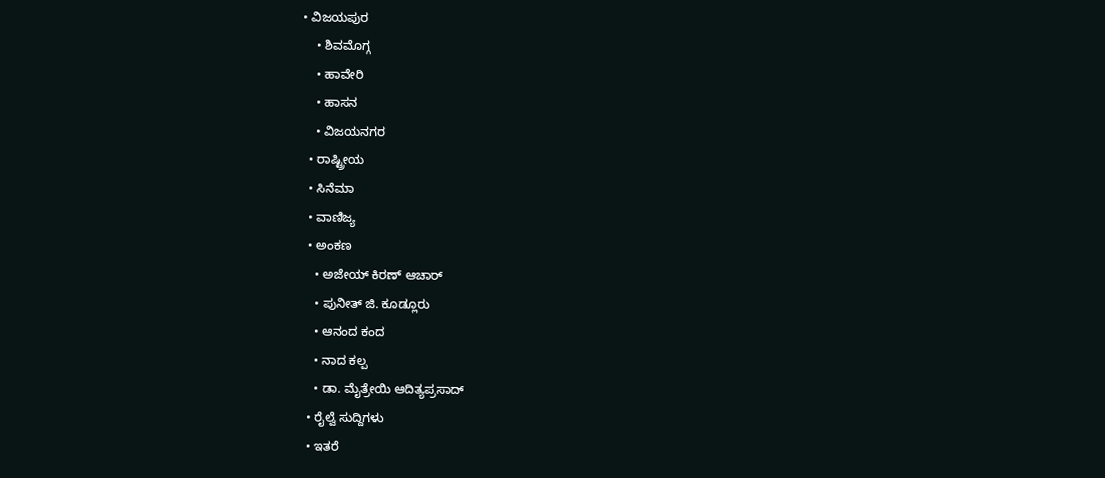• ವಿಜಯಪುರ
    • ಶಿವಮೊಗ್ಗ
    • ಹಾವೇರಿ
    • ಹಾಸನ
    • ವಿಜಯನಗರ
  • ರಾಷ್ಟ್ರೀಯ
  • ಸಿನೆಮಾ
  • ವಾಣಿಜ್ಯ
  • ಅಂಕಣ
    • ಅಜೇಯ್ ಕಿರಣ್ ಆಚಾರ್
    • ಪುನೀತ್ ಜಿ. ಕೂಡ್ಲೂರು
    • ಆನಂದ ಕಂದ
    • ನಾದ ಕಲ್ಪ
    • ಡಾ. ಮೈತ್ರೇಯಿ ಆದಿತ್ಯಪ್ರಸಾದ್
  • ರೈಲ್ವೆ ಸುದ್ದಿಗಳು
  • ಇತರೆ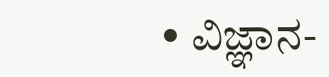• ವಿಜ್ಞಾನ-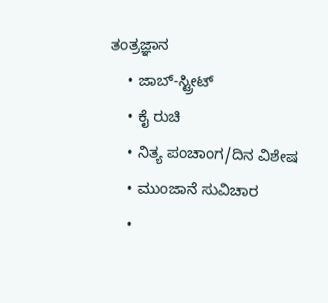ತಂತ್ರಜ್ಞಾನ
    • ಜಾಬ್-ಸ್ಟ್ರೀಟ್
    • ಕೈ ರುಚಿ
    • ನಿತ್ಯ ಪಂಚಾಂಗ/ದಿನ ವಿಶೇಷ
    • ಮುಂಜಾನೆ ಸುವಿಚಾರ
    •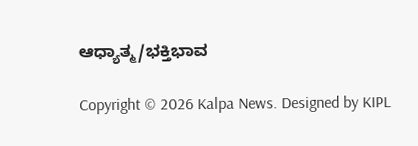ಆಧ್ಯಾತ್ಮ/ಭಕ್ತಿಭಾವ

Copyright © 2026 Kalpa News. Designed by KIPL